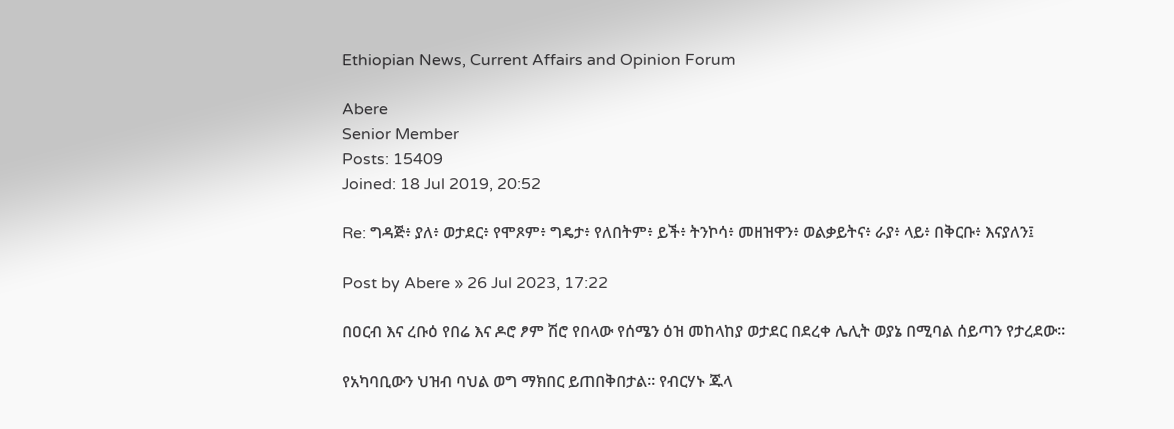Ethiopian News, Current Affairs and Opinion Forum

Abere
Senior Member
Posts: 15409
Joined: 18 Jul 2019, 20:52

Re: ግዳጅ፥ ያለ፥ ወታደር፥ የሞጾም፥ ግዴታ፥ የለበትም፥ ይች፥ ትንኮሳ፥ መዘዝዋን፥ ወልቃይትና፥ ራያ፥ ላይ፥ በቅርቡ፥ እናያለን፤

Post by Abere » 26 Jul 2023, 17:22

በዐርብ እና ረቡዕ የበሬ እና ዶሮ ፆም ሽሮ የበላው የሰሜን ዕዝ መከላከያ ወታደር በደረቀ ሌሊት ወያኔ በሚባል ሰይጣን የታረደው።

የአካባቢውን ህዝብ ባህል ወግ ማክበር ይጠበቅበታል። የብርሃኑ ጁላ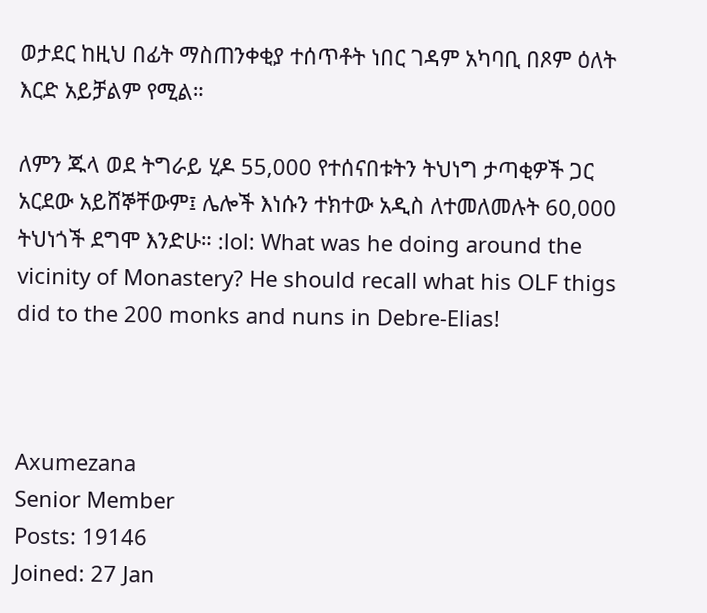ወታደር ከዚህ በፊት ማስጠንቀቂያ ተሰጥቶት ነበር ገዳም አካባቢ በጾም ዕለት እርድ አይቻልም የሚል።

ለምን ጁላ ወደ ትግራይ ሂዶ 55,000 የተሰናበቱትን ትህነግ ታጣቂዎች ጋር አርደው አይሸኞቸውም፤ ሌሎች እነሱን ተክተው አዲስ ለተመለመሉት 60,000 ትህነጎች ደግሞ እንድሁ። :lol: What was he doing around the vicinity of Monastery? He should recall what his OLF thigs did to the 200 monks and nuns in Debre-Elias!



Axumezana
Senior Member
Posts: 19146
Joined: 27 Jan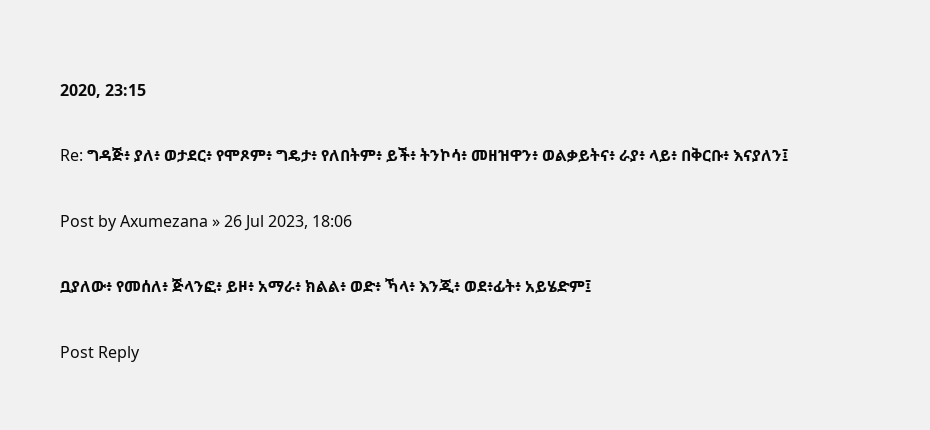2020, 23:15

Re: ግዳጅ፥ ያለ፥ ወታደር፥ የሞጾም፥ ግዴታ፥ የለበትም፥ ይች፥ ትንኮሳ፥ መዘዝዋን፥ ወልቃይትና፥ ራያ፥ ላይ፥ በቅርቡ፥ እናያለን፤

Post by Axumezana » 26 Jul 2023, 18:06

ቧያለው፥ የመሰለ፥ ጅላንፎ፥ ይዞ፥ አማራ፥ ክልል፥ ወድ፥ ኻላ፥ እንጂ፥ ወደ፥ፊት፥ አይሄድም፤

Post Reply